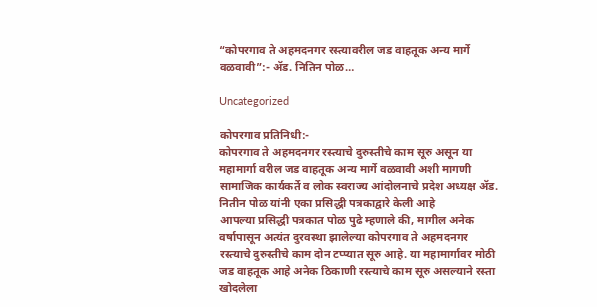“कोपरगाव ते अहमदनगर रस्त्यावरील जड वाहतूक अन्य मार्गे वळवावी”:- ॲड. नितिन पोळ…

Uncategorized

कोपरगाव प्रतिनिधी:-
कोपरगाव ते अहमदनगर रस्त्याचे दुरुस्तीचे काम सूरु असून या महामार्गा वरील जड वाहतूक अन्य मार्गे वळवावी अशी मागणी सामाजिक कार्यकर्ते व लोक स्वराज्य आंदोलनाचे प्रदेश अध्यक्ष ॲड. नितीन पोळ यांनी एका प्रसिद्धी पत्रकाद्वारे केली आहे
आपल्या प्रसिद्धी पत्रकात पोळ पुढे म्हणाले की, मागील अनेक वर्षापासून अत्यंत दुरवस्था झालेल्या कोपरगाव ते अहमदनगर रस्त्याचे दुरुस्तीचे काम दोन टप्प्यात सूरु आहे. या महामार्गावर मोठी जड वाहतूक आहे अनेक ठिकाणी रस्त्याचे काम सूरु असल्याने रस्ता खोदलेला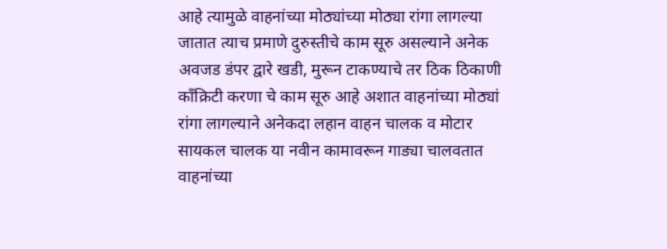आहे त्यामुळे वाहनांच्या मोठ्यांच्या मोठ्या रांगा लागल्या जातात त्याच प्रमाणे दुरुस्तीचे काम सूरु असल्याने अनेक अवजड डंपर द्वारे खडी, मुरून टाकण्याचे तर ठिक ठिकाणी काँक्रिटी करणा चे काम सूरु आहे अशात वाहनांच्या मोठ्यां रांगा लागल्याने अनेकदा लहान वाहन चालक व मोटार सायकल चालक या नवीन कामावरून गाड्या चालवतात वाहनांच्या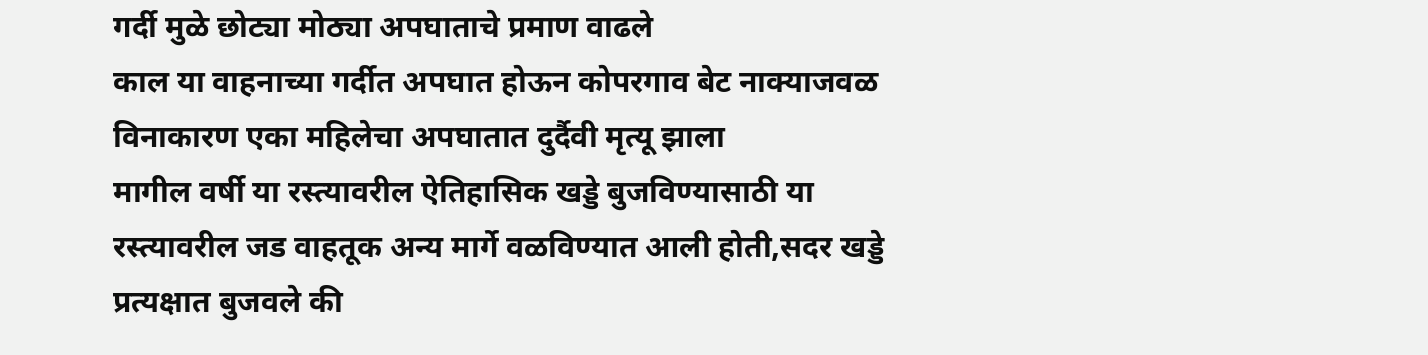गर्दी मुळे छोट्या मोठ्या अपघाताचे प्रमाण वाढले
काल या वाहनाच्या गर्दीत अपघात होऊन कोपरगाव बेट नाक्याजवळ विनाकारण एका महिलेचा अपघातात दुर्दैवी मृत्यू झाला
मागील वर्षी या रस्त्यावरील ऐतिहासिक खड्डे बुजविण्यासाठी या रस्त्यावरील जड वाहतूक अन्य मार्गे वळविण्यात आली होती,सदर खड्डे प्रत्यक्षात बुजवले की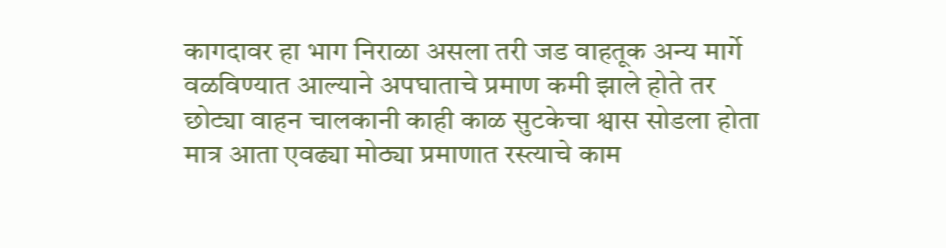कागदावर हा भाग निराळा असला तरी जड वाहतूक अन्य मार्गे वळविण्यात आल्याने अपघाताचे प्रमाण कमी झाले होते तर छोट्या वाहन चालकानी काही काळ सुटकेचा श्वास सोडला होता
मात्र आता एवढ्या मोठ्या प्रमाणात रस्त्याचे काम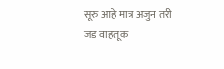सूरु आहे मात्र अजुन तरी जड वाहतूक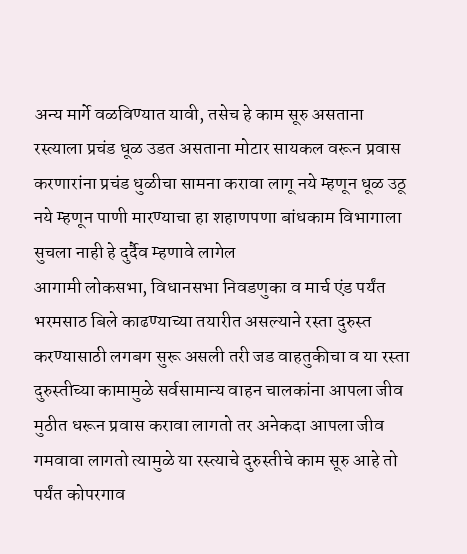अन्य मार्गे वळविण्यात यावी, तसेच हे काम सूरु असताना रस्त्याला प्रचंड धूळ उडत असताना मोटार सायकल वरून प्रवास करणारांना प्रचंड धुळीचा सामना करावा लागू नये म्हणून धूळ उठू नये म्हणून पाणी मारण्याचा हा शहाणपणा बांधकाम विभागाला सुचला नाही हे दुर्दैव म्हणावे लागेल
आगामी लोकसभा, विधानसभा निवडणुका व मार्च एंड पर्यंत भरमसाठ बिले काढण्याच्या तयारीत असल्याने रस्ता दुरुस्त करण्यासाठी लगबग सुरू असली तरी जड वाहतुकीचा व या रस्ता दुरुस्तीच्या कामामुळे सर्वसामान्य वाहन चालकांना आपला जीव मुठीत धरून प्रवास करावा लागतो तर अनेकदा आपला जीव गमवावा लागतो त्यामुळे या रस्त्याचे दुरुस्तीचे काम सूरु आहे तो पर्यंत कोपरगाव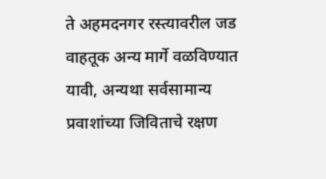ते अहमदनगर रस्त्यावरील जड वाहतूक अन्य मार्गे वळविण्यात यावी, अन्यथा सर्वसामान्य प्रवाशांच्या जिविताचे रक्षण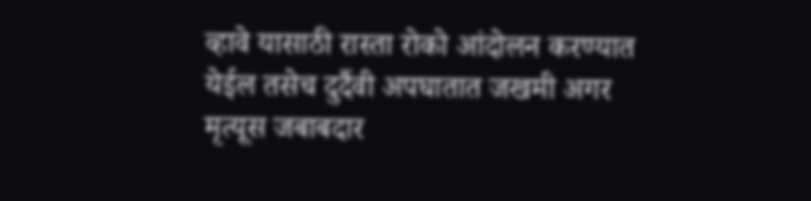व्हावे यासाठी रास्ता रोको आंदोलन करण्यात येईल तसेच दुर्दैवी अपघातात जखमी अगर मृत्यूस जबाबदार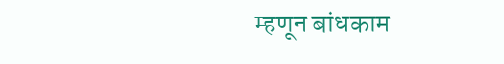म्हणून बांधकाम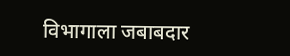विभागाला जबाबदार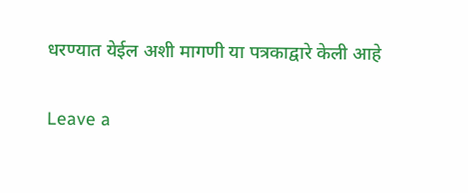धरण्यात येईल अशी मागणी या पत्रकाद्वारे केली आहे

Leave a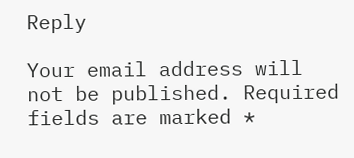Reply

Your email address will not be published. Required fields are marked *